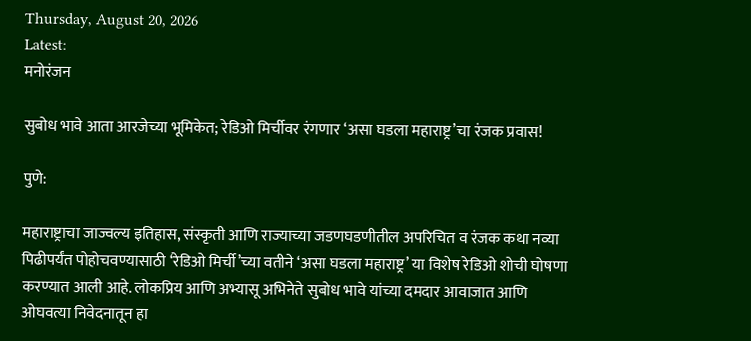Thursday, August 20, 2026
Latest:
मनोरंजन

सुबोध भावे आता आरजेच्या भूमिकेत; रेडिओ मिर्चीवर रंगणार ‘असा घडला महाराष्ट्र’चा रंजक प्रवास!

पुणे:

महाराष्ट्राचा जाज्वल्य इतिहास, संस्कृती आणि राज्याच्या जडणघडणीतील अपरिचित व रंजक कथा नव्या पिढीपर्यंत पोहोचवण्यासाठी ‘रेडिओ मिर्ची’च्या वतीने ‘असा घडला महाराष्ट्र’ या विशेष रेडिओ शोची घोषणा करण्यात आली आहे. लोकप्रिय आणि अभ्यासू अभिनेते सुबोध भावे यांच्या दमदार आवाजात आणि ओघवत्या निवेदनातून हा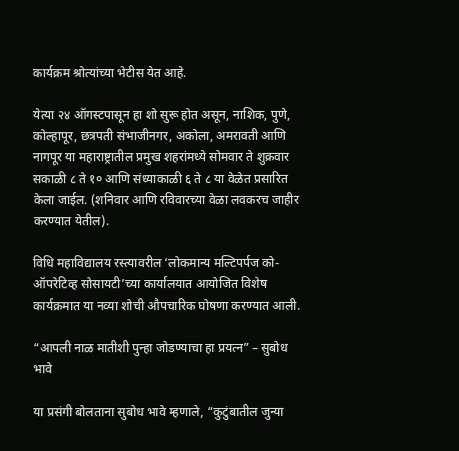कार्यक्रम श्रोत्यांच्या भेटीस येत आहे.

येत्या २४ ऑगस्टपासून हा शो सुरू होत असून, नाशिक, पुणे, कोल्हापूर, छत्रपती संभाजीनगर, अकोला, अमरावती आणि नागपूर या महाराष्ट्रातील प्रमुख शहरांमध्ये सोमवार ते शुक्रवार सकाळी ८ ते १० आणि संध्याकाळी ६ ते ८ या वेळेत प्रसारित केला जाईल. (शनिवार आणि रविवारच्या वेळा लवकरच जाहीर करण्यात येतील).

विधि महाविद्यालय रस्त्यावरील ‘लोकमान्य मल्टिपर्पज को-ऑपरेटिव्ह सोसायटी’च्या कार्यालयात आयोजित विशेष कार्यक्रमात या नव्या शोची औपचारिक घोषणा करण्यात आली.

“आपली नाळ मातीशी पुन्हा जोडण्याचा हा प्रयत्न” – सुबोध भावे

या प्रसंगी बोलताना सुबोध भावे म्हणाले, “कुटुंबातील जुन्या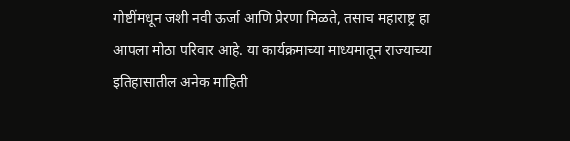गोष्टींमधून जशी नवी ऊर्जा आणि प्रेरणा मिळते, तसाच महाराष्ट्र हा आपला मोठा परिवार आहे. या कार्यक्रमाच्या माध्यमातून राज्याच्या इतिहासातील अनेक माहिती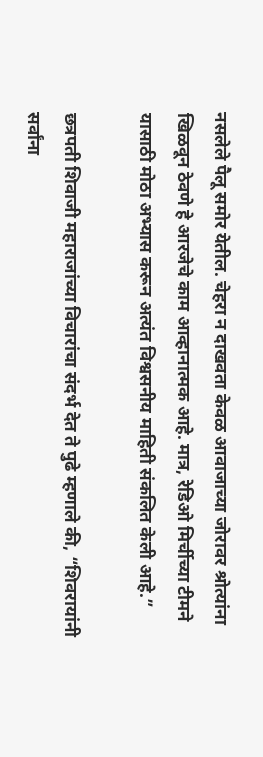नसलेले पैलू समोर येतील. चेहरा न दाखवता केवळ आवाजाच्या जोरावर श्रोत्यांना खिळवून ठेवणे हे आरजेचे काम आव्हानात्मक आहे. मात्र, रेडिओ मिर्चीच्या टीमने यासाठी मोठा अभ्यास करून अत्यंत विश्वसनीय माहिती संकलित केली आहे.”

छत्रपती शिवाजी महाराजांच्या विचारांचा संदर्भ देत ते पुढे म्हणाले की, “शिवरायांनी सर्वांना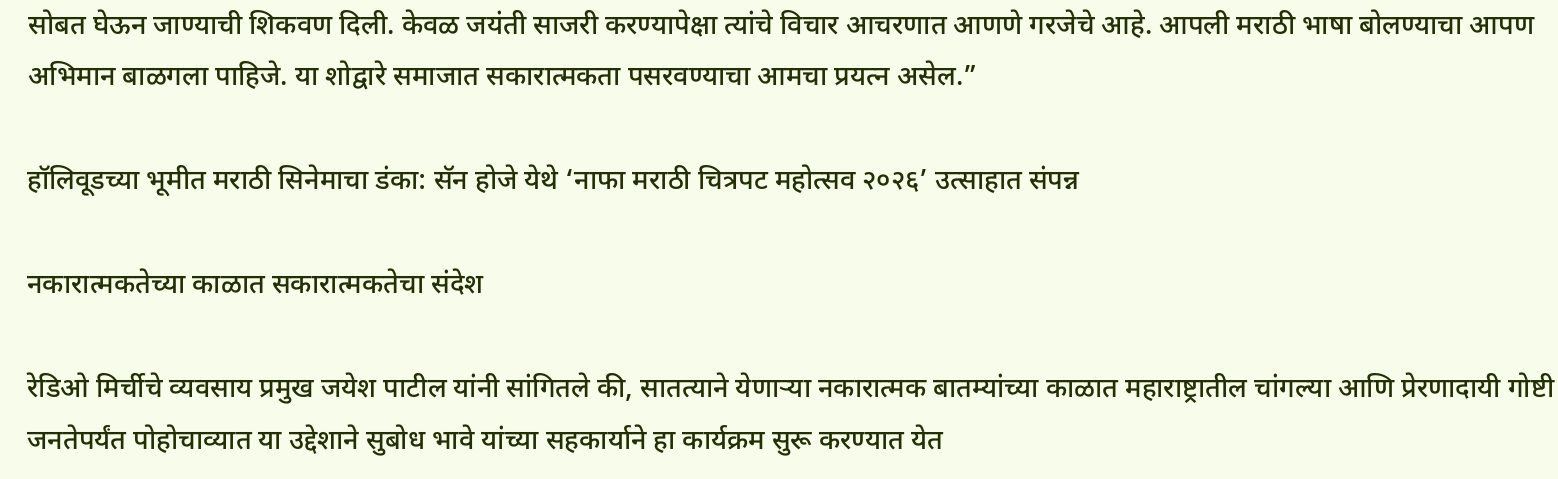सोबत घेऊन जाण्याची शिकवण दिली. केवळ जयंती साजरी करण्यापेक्षा त्यांचे विचार आचरणात आणणे गरजेचे आहे. आपली मराठी भाषा बोलण्याचा आपण अभिमान बाळगला पाहिजे. या शोद्वारे समाजात सकारात्मकता पसरवण्याचा आमचा प्रयत्न असेल.”

हॉलिवूडच्या भूमीत मराठी सिनेमाचा डंका: सॅन होजे येथे ‘नाफा मराठी चित्रपट महोत्सव २०२६’ उत्साहात संपन्न

नकारात्मकतेच्या काळात सकारात्मकतेचा संदेश

रेडिओ मिर्चीचे व्यवसाय प्रमुख जयेश पाटील यांनी सांगितले की, सातत्याने येणाऱ्या नकारात्मक बातम्यांच्या काळात महाराष्ट्रातील चांगल्या आणि प्रेरणादायी गोष्टी जनतेपर्यंत पोहोचाव्यात या उद्देशाने सुबोध भावे यांच्या सहकार्याने हा कार्यक्रम सुरू करण्यात येत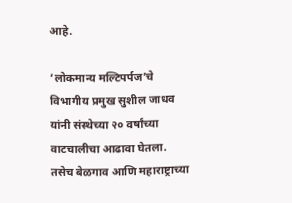आहे.

‘लोकमान्य मल्टिपर्पज’चे विभागीय प्रमुख सुशील जाधव यांनी संस्थेच्या २० वर्षांच्या वाटचालीचा आढावा घेतला. तसेच बेळगाव आणि महाराष्ट्राच्या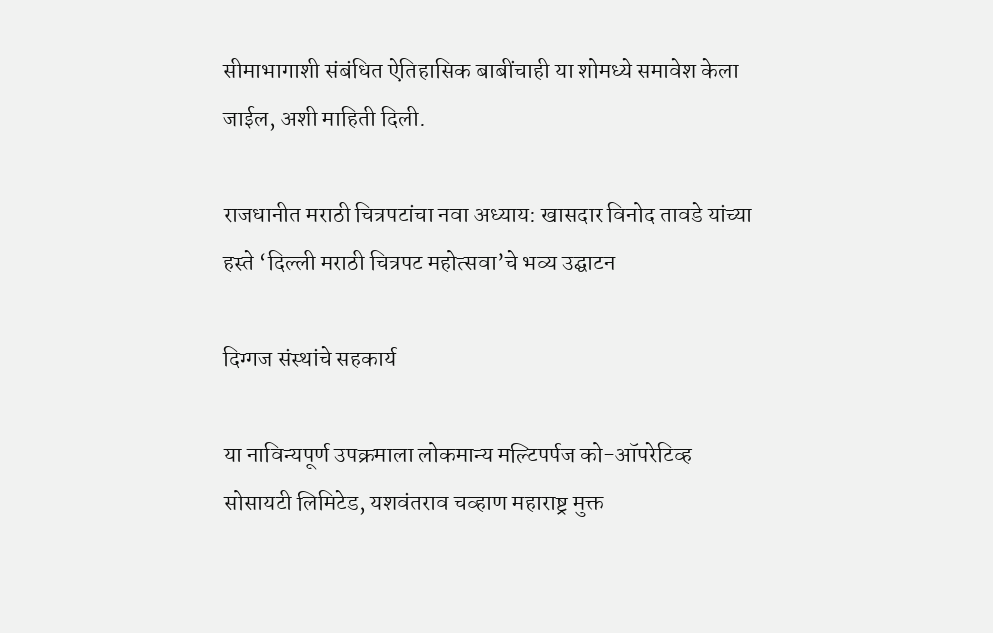सीमाभागाशी संबंधित ऐतिहासिक बाबींचाही या शोमध्ये समावेश केला जाईल, अशी माहिती दिली.

राजधानीत मराठी चित्रपटांचा नवा अध्याय: खासदार विनोद तावडे यांच्या हस्ते ‘दिल्ली मराठी चित्रपट महोत्सवा’चे भव्य उद्घाटन

दिग्गज संस्थांचे सहकार्य

या नाविन्यपूर्ण उपक्रमाला लोकमान्य मल्टिपर्पज को-ऑपरेटिव्ह सोसायटी लिमिटेड, यशवंतराव चव्हाण महाराष्ट्र मुक्त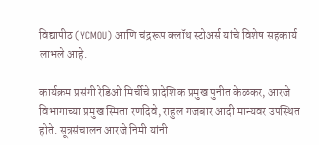विद्यापीठ (YCMOU) आणि चंद्ररूप क्लॉथ स्टोअर्स यांचे विशेष सहकार्य लाभले आहे.

कार्यक्रम प्रसंगी रेडिओ मिर्चीचे प्रादेशिक प्रमुख पुनीत केळकर, आरजे विभागाच्या प्रमुख स्मिता रणदिवे, राहुल गजबार आदी मान्यवर उपस्थित होते. सूत्रसंचालन आरजे निमी यांनी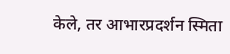केले, तर आभारप्रदर्शन स्मिता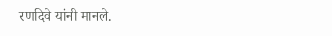रणदिवे यांनी मानले.